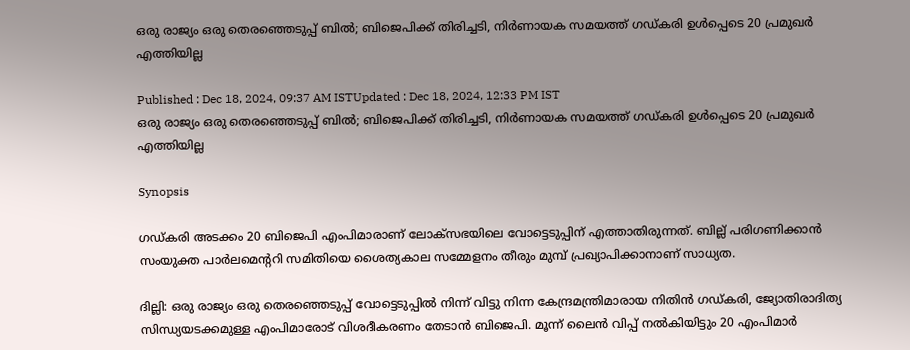ഒരു രാജ്യം ഒരു തെരഞ്ഞെടുപ്പ് ബിൽ; ബിജെപിക്ക് തിരിച്ചടി, നിർണായക സമയത്ത് ഗഡ്കരി ഉൾപ്പെടെ 20 പ്രമുഖർ എത്തിയില്ല

Published : Dec 18, 2024, 09:37 AM ISTUpdated : Dec 18, 2024, 12:33 PM IST
ഒരു രാജ്യം ഒരു തെരഞ്ഞെടുപ്പ് ബിൽ; ബിജെപിക്ക് തിരിച്ചടി, നിർണായക സമയത്ത് ഗഡ്കരി ഉൾപ്പെടെ 20 പ്രമുഖർ എത്തിയില്ല

Synopsis

ഗഡ്കരി അടക്കം 20 ബിജെപി എംപിമാരാണ് ലോക്സഭയിലെ വോട്ടെടുപ്പിന് എത്താതിരുന്നത്. ബില്ല് പരിഗണിക്കാൻ സംയുക്ത പാർലമെന്‍ററി സമിതിയെ ശൈത്യകാല സമ്മേളനം തീരും മുമ്പ് പ്രഖ്യാപിക്കാനാണ് സാധ്യത.

ദില്ലി: ഒരു രാജ്യം ഒരു തെരഞ്ഞെടുപ്പ് വോട്ടെടുപ്പില്‍ നിന്ന് വിട്ടു നിന്ന കേന്ദ്രമന്ത്രിമാരായ നിതിന്‍ ഗഡ്കരി, ജ്യോതിരാദിത്യ സിന്ധ്യയടക്കമുള്ള എംപിമാരോട് വിശദീകരണം തേടാന്‍ ബിജെപി. മൂന്ന് ലൈന്‍ വിപ്പ് നല്‍കിയിട്ടും 20 എംപിമാര്‍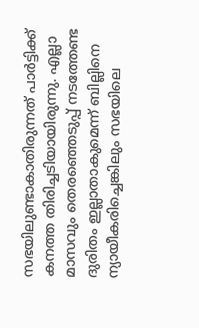സഭയിലുണ്ടാകാതിരുന്നത് പാര്‍ട്ടിക്ക് കനത്ത തിരിച്ചടിയായിരുന്നു. എല്ലാ മാസവും തെരഞ്ഞെടുപ്പ് നടത്തേണ്ട ദുരിതം ഇല്ലാതാകുമെന്ന് ബില്ലിനെ ന്യായീകരിച്ചെങ്കിലും സഭയിലെ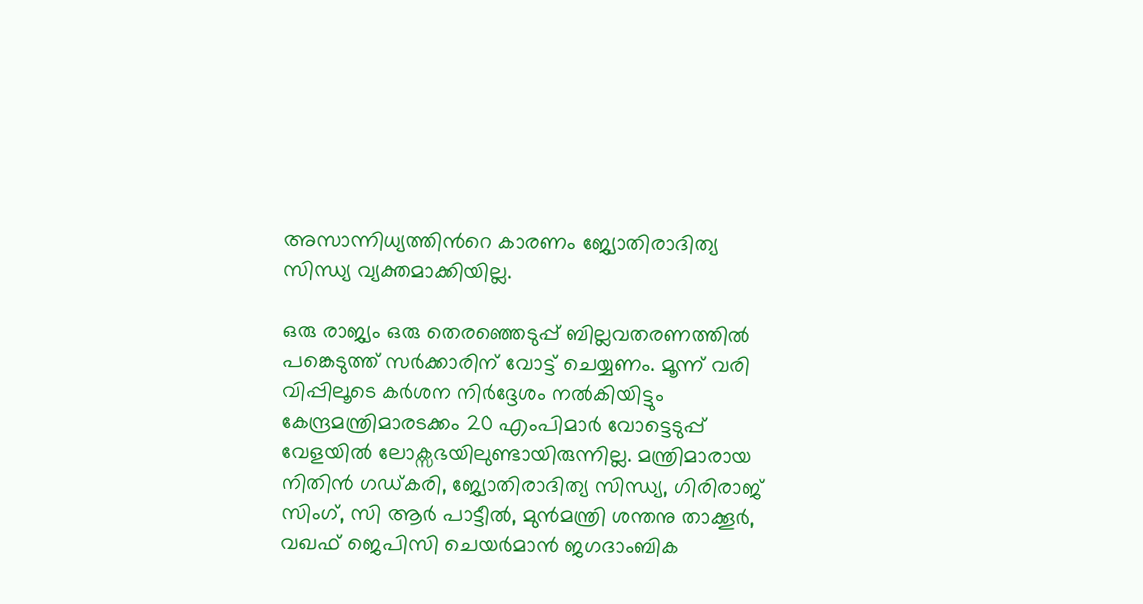അസാന്നിധ്യത്തിന്‍റെ കാരണം ജ്യോതിരാദിത്യ സിന്ധ്യ വ്യക്തമാക്കിയില്ല.

ഒരു രാജ്യം ഒരു തെരഞ്ഞെടുപ്പ് ബില്ലവതരണത്തില്‍ പങ്കെടുത്ത് സര്‍ക്കാരിന് വോട്ട് ചെയ്യണം. മൂന്ന് വരി വിപ്പിലൂടെ കര്‍ശന നിര്‍ദ്ദേശം നല്‍കിയിട്ടും കേന്ദ്രമന്ത്രിമാരടക്കം 20 എംപിമാര്‍ വോട്ടെടുപ്പ് വേളയില്‍ ലോക്സഭയിലുണ്ടായിരുന്നില്ല. മന്ത്രിമാരായ നിതിന്‍ ഗഡ്കരി, ജ്യോതിരാദിത്യ സിന്ധ്യ, ഗിരിരാജ് സിംഗ്, സി ആര്‍ പാട്ടീല്‍, മുന്‍മന്ത്രി ശന്തനു താക്കൂര്‍, വഖഫ് ജെപിസി ചെയര്‍മാന്‍ ജഗദാംബിക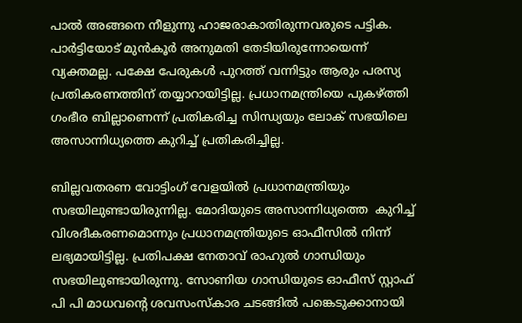പാല്‍ അങ്ങനെ നീളുന്നു ഹാജരാകാതിരുന്നവരുടെ പട്ടിക. പാര്‍ട്ടിയോട് മുന്‍കൂർ അനുമതി തേടിയിരുന്നോയെന്ന് വ്യക്തമല്ല. പക്ഷേ പേരുകള്‍ പുറത്ത് വന്നിട്ടും ആരും പരസ്യ പ്രതികരണത്തിന് തയ്യാറായിട്ടില്ല. പ്രധാനമന്ത്രിയെ പുകഴ്ത്തി ഗംഭീര ബില്ലാണെന്ന് പ്രതികരിച്ച സിന്ധ്യയും ലോക് സഭയിലെ അസാന്നിധ്യത്തെ കുറിച്ച് പ്രതികരിച്ചില്ല.

ബില്ലവതരണ വോട്ടിംഗ് വേളയില്‍ പ്രധാനമന്ത്രിയും സഭയിലുണ്ടായിരുന്നില്ല. മോദിയുടെ അസാന്നിധ്യത്തെ  കുറിച്ച് വിശദീകരണമൊന്നും പ്രധാനമന്ത്രിയുടെ ഓഫീസില്‍ നിന്ന് ലഭ്യമായിട്ടില്ല. പ്രതിപക്ഷ നേതാവ് രാഹുല്‍ ഗാന്ധിയും സഭയിലുണ്ടായിരുന്നു. സോണിയ ഗാന്ധിയുടെ ഓഫീസ് സ്റ്റാഫ് പി പി മാധവന്‍റെ ശവസംസ്കാര ചടങ്ങില്‍ പങ്കെടുക്കാനായി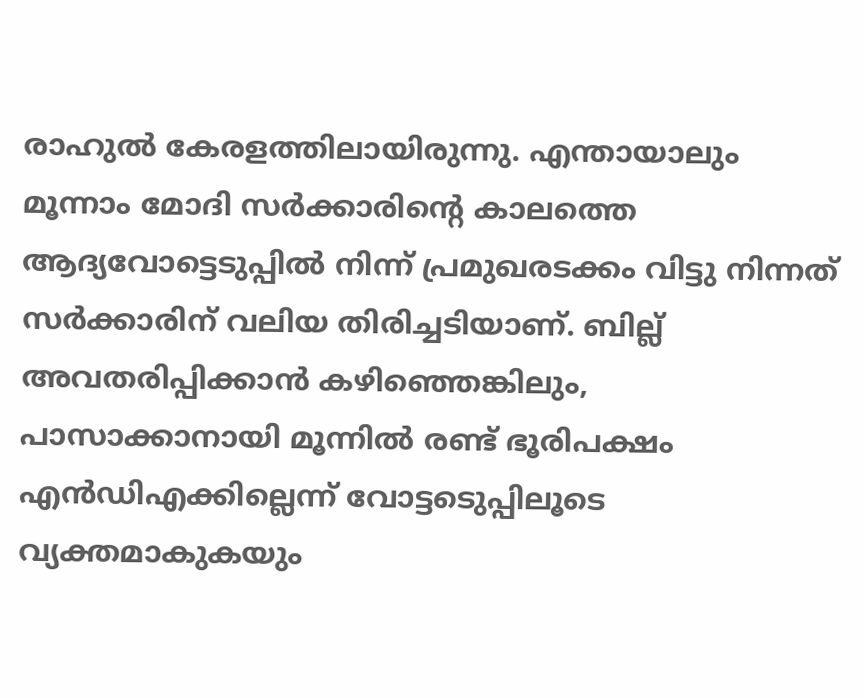രാഹുല്‍ കേരളത്തിലായിരുന്നു. എന്തായാലും മൂന്നാം മോദി സര്‍ക്കാരിന്‍റെ കാലത്തെ ആദ്യവോട്ടെടുപ്പിൽ നിന്ന് പ്രമുഖരടക്കം വിട്ടു നിന്നത് സര്‍ക്കാരിന് വലിയ തിരിച്ചടിയാണ്. ബില്ല് അവതരിപ്പിക്കാന്‍ കഴിഞ്ഞെങ്കിലും, പാസാക്കാനായി മൂന്നില്‍ രണ്ട് ഭൂരിപക്ഷം എന്‍ഡിഎക്കില്ലെന്ന് വോട്ടടെുപ്പിലൂടെ വ്യക്തമാകുകയും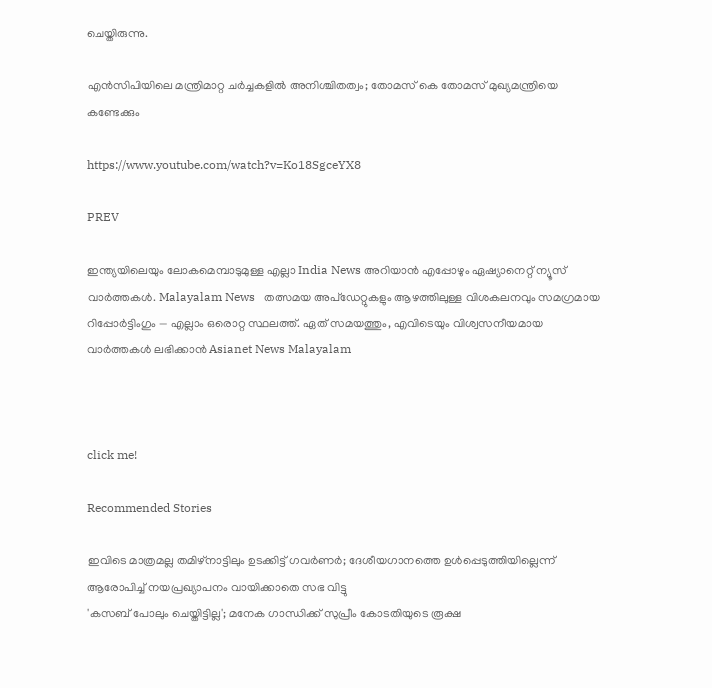ചെയ്തിരുന്നു.

എന്‍സിപിയിലെ മന്ത്രിമാറ്റ ചർച്ചകളിൽ അനിശ്ചിതത്വം; തോമസ് കെ തോമസ് മുഖ്യമന്ത്രിയെ കണ്ടേക്കും

https://www.youtube.com/watch?v=Ko18SgceYX8

PREV

ഇന്ത്യയിലെയും ലോകമെമ്പാടുമുള്ള എല്ലാ India News അറിയാൻ എപ്പോഴും ഏഷ്യാനെറ്റ് ന്യൂസ് വാർത്തകൾ. Malayalam News   തത്സമയ അപ്‌ഡേറ്റുകളും ആഴത്തിലുള്ള വിശകലനവും സമഗ്രമായ റിപ്പോർട്ടിംഗും — എല്ലാം ഒരൊറ്റ സ്ഥലത്ത്. ഏത് സമയത്തും, എവിടെയും വിശ്വസനീയമായ വാർത്തകൾ ലഭിക്കാൻ Asianet News Malayalam



click me!

Recommended Stories

ഇവിടെ മാത്രമല്ല തമിഴ്നാട്ടിലും ഉടക്കിട്ട് ഗവർണർ; ദേശീയഗാനത്തെ ഉൾപ്പെടുത്തിയില്ലെന്ന് ആരോപിച്ച് നയപ്രഖ്യാപനം വായിക്കാതെ സഭ വിട്ടു
'കസബ് പോലും ചെയ്തിട്ടില്ല'; മനേക ഗാന്ധിക്ക് സുപ്രീം കോടതിയുടെ രൂക്ഷ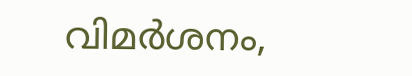വിമർശനം,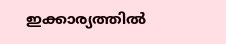ഇക്കാര്യത്തില്‍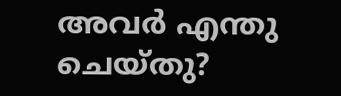അവർ എന്തു ചെയ്തു?